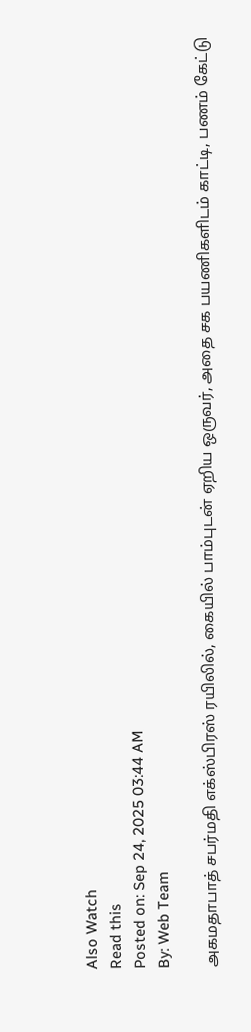Also Watch
Read this
Posted on: Sep 24, 2025 03:44 AM
By: Web Team

அகமதாபாத் சபர்மதி எக்ஸ்பிரஸ் ரயிலில், கையில் பாம்புடன் ஏறிய ஒருவர், அதை சக பயணிகளிடம் காட்டி, பணம் கேட்டு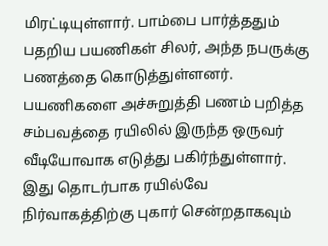மிரட்டியுள்ளார். பாம்பை பார்த்ததும் பதறிய பயணிகள் சிலர், அந்த நபருக்கு பணத்தை கொடுத்துள்ளனர். பயணிகளை அச்சுறுத்தி பணம் பறித்த சம்பவத்தை ரயிலில் இருந்த ஒருவர் வீடியோவாக எடுத்து பகிர்ந்துள்ளார். இது தொடர்பாக ரயில்வே நிர்வாகத்திற்கு புகார் சென்றதாகவும்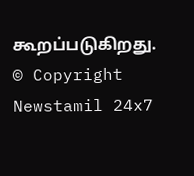கூறப்படுகிறது.
© Copyright Newstamil 24x7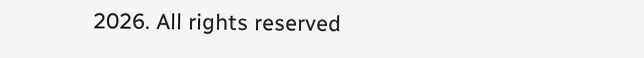2026. All rights reserved